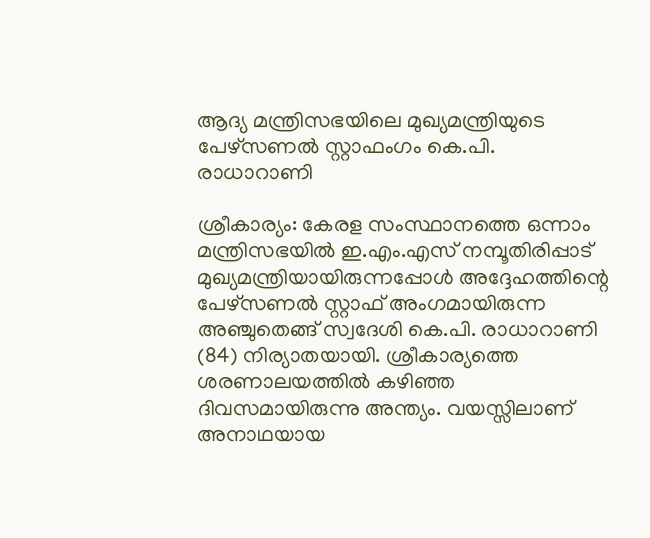ആദ്യ മന്ത്രിസഭയിലെ മുഖ്യമന്ത്രിയുടെ പേഴ്സണൽ സ്റ്റാഫംഗം കെ.പി. രാധാറാണി

ശ്രീകാര്യം: കേരള സംസ്ഥാനത്തെ ഒന്നാം മന്ത്രിസഭയിൽ ഇ.എം.എസ് നമ്പൂതിരിപ്പാട് മുഖ്യമന്ത്രിയായിരുന്നപ്പോൾ അദ്ദേഹത്തിന്റെ പേഴ്സണൽ സ്റ്റാഫ് അംഗമായിരുന്ന അഞ്ചുതെങ്ങ് സ്വദേശി കെ.പി. രാധാറാണി (84) നിര്യാതയായി. ശ്രീകാര്യത്തെ ശരണാലയത്തിൽ കഴിഞ്ഞ ദിവസമായിരുന്നു അന്ത്യം. വയസ്സിലാണ് അനാഥയായ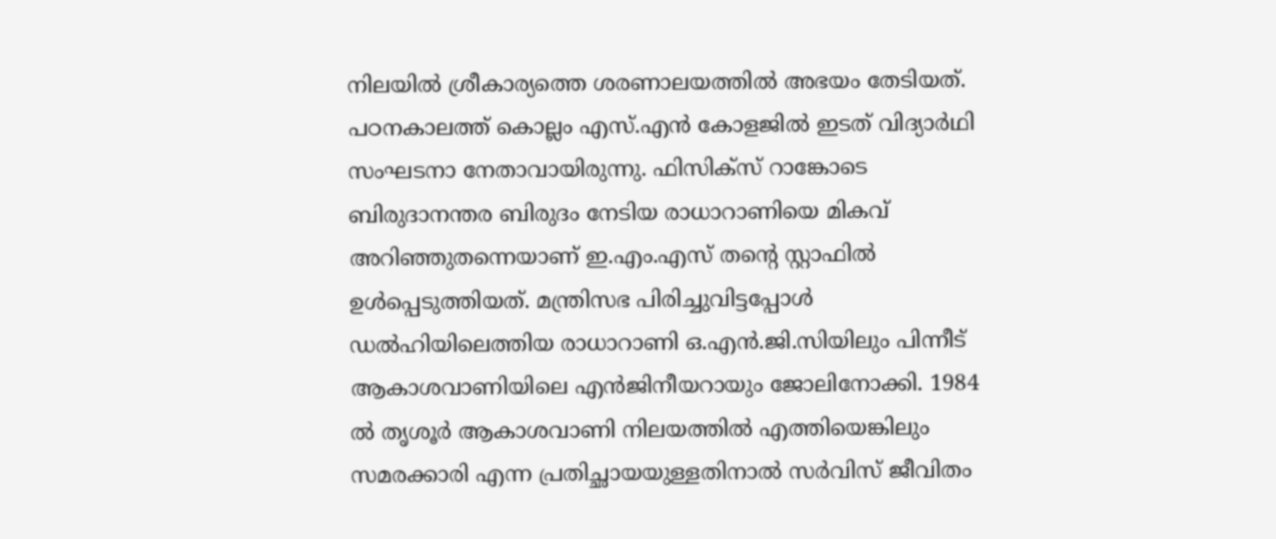നിലയിൽ ശ്രീകാര്യത്തെ ശരണാലയത്തിൽ അഭയം തേടിയത്. പഠനകാലത്ത് കൊല്ലം എസ്.എൻ കോളജിൽ ഇടത് വിദ്യാർഥി സംഘടനാ നേതാവായിരുന്നു. ഫിസിക്സ് റാങ്കോടെ ബിരുദാനന്തര ബിരുദം നേടിയ രാധാറാണിയെ മികവ് അറിഞ്ഞുതന്നെയാണ് ഇ.എം.എസ് തന്റെ സ്റ്റാഫിൽ ഉൾപ്പെടുത്തിയത്. മന്ത്രിസഭ പിരിച്ചുവിട്ടപ്പോൾ ഡൽഹിയിലെത്തിയ രാധാറാണി ഒ.എൻ.ജി.സിയിലും പിന്നീട് ആകാശവാണിയിലെ എൻജിനീയറായും ജോലിനോക്കി. 1984 ൽ തൃശൂർ ആകാശവാണി നിലയത്തിൽ എത്തിയെങ്കിലും സമരക്കാരി എന്ന പ്രതിച്ഛായയുള്ളതിനാൽ സർവിസ് ജീവിതം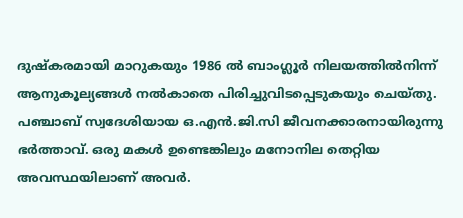ദുഷ്കരമായി മാറുകയും 1986 ൽ ബാംഗ്ലൂർ നിലയത്തിൽനിന്ന് ആനുകൂല്യങ്ങൾ നൽകാതെ പിരിച്ചുവിടപ്പെടുകയും ചെയ്തു. പഞ്ചാബ് സ്വദേശിയായ ഒ.എൻ.ജി.സി ജീവനക്കാരനായിരുന്നു ഭർത്താവ്. ഒരു മകൾ ഉണ്ടെങ്കിലും മനോനില തെറ്റിയ അവസ്ഥയിലാണ് അവർ.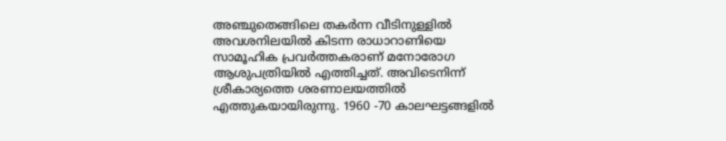അഞ്ചുതെങ്ങിലെ തകർന്ന വീടിനുള്ളിൽ അവശനിലയിൽ കിടന്ന രാധാറാണിയെ സാമൂഹിക പ്രവർത്തകരാണ് മനോരോഗ ആശുപത്രിയിൽ എത്തിച്ചത്. അവിടെനിന്ന് ശ്രീകാര്യത്തെ ശരണാലയത്തിൽ എത്തുകയായിരുന്നു. 1960 -70 കാലഘട്ടങ്ങളിൽ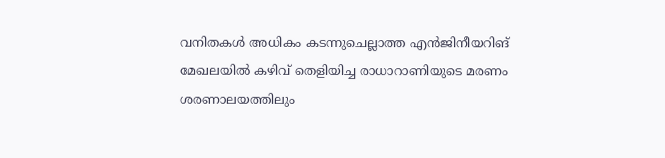വനിതകൾ അധികം കടന്നുചെല്ലാത്ത എൻജിനീയറിങ് മേഖലയിൽ കഴിവ് തെളിയിച്ച രാധാറാണിയുടെ മരണം ശരണാലയത്തിലും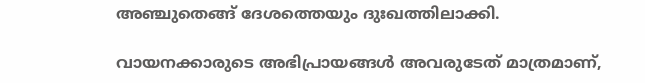അഞ്ചുതെങ്ങ് ദേശത്തെയും ദുഃഖത്തിലാക്കി.

വായനക്കാരുടെ അഭിപ്രായങ്ങള്‍ അവരുടേത് മാത്രമാണ്,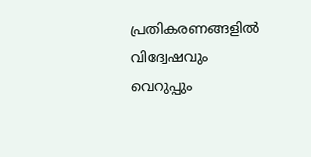പ്രതികരണങ്ങളിൽ വിദ്വേഷവും വെറുപ്പും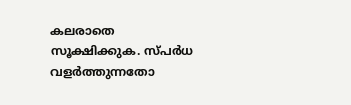കലരാതെ സൂക്ഷിക്കുക. സ്പർധ വളർത്തുന്നതോ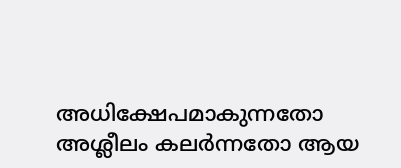അധിക്ഷേപമാകുന്നതോ അശ്ലീലം കലർന്നതോ ആയ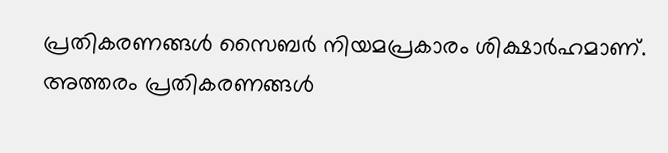പ്രതികരണങ്ങൾ സൈബർ നിയമപ്രകാരം ശിക്ഷാർഹമാണ്. അത്തരം പ്രതികരണങ്ങൾ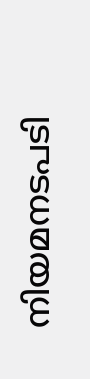നിയമനടപടി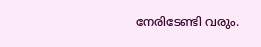നേരിടേണ്ടി വരും.